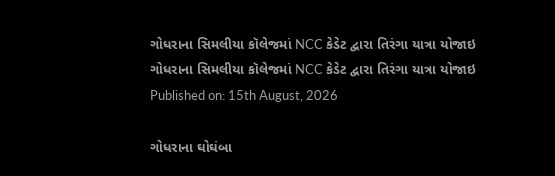ગોધરાના સિમલીયા કૉલેજમાં NCC કેડેટ દ્વારા તિરંગા યાત્રા યોજાઇ
ગોધરાના સિમલીયા કૉલેજમાં NCC કેડેટ દ્વારા તિરંગા યાત્રા યોજાઇ
Published on: 15th August, 2026

ગોધરાના ઘોઘંબા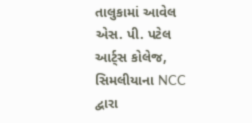તાલુકામાં આવેલ એસ. પી. પટેલ આર્ટ્સ કોલેજ, સિમલીયાના NCC દ્વારા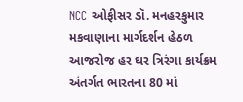NCC ઓફીસર ડૉ. મનહરકુમાર મકવાણાના માર્ગદર્શન હેઠળ આજરોજ હર ઘર ત્રિરંગા કાર્યક્રમ અંતર્ગત ભારતના 80 માં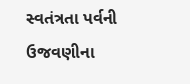સ્વતંત્રતા પર્વની ઉજવણીના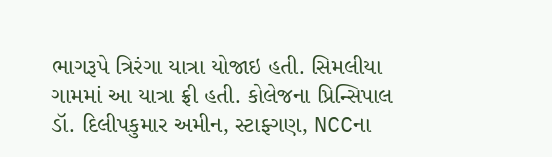ભાગરૂપે ત્રિરંગા યાત્રા યોજાઇ હતી. સિમલીયા ગામમાં આ યાત્રા ફ્રી હતી. કોલેજના પ્રિન્સિપાલ ડૉ. દિલીપકુમાર અમીન, સ્ટાફ્ગણ, NCCના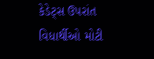કેડેટ્સ ઉપરાંત વિધાર્થીઓ મોટી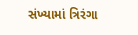સંખ્યામાં ત્રિરંગા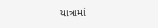યાત્રામાં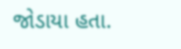જોડાયા હતા.